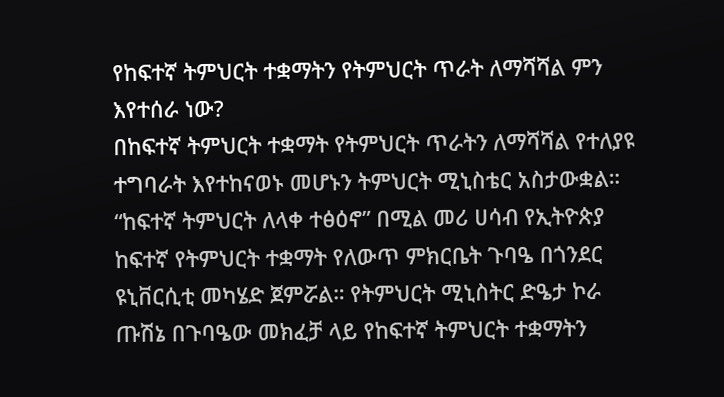የከፍተኛ ትምህርት ተቋማትን የትምህርት ጥራት ለማሻሻል ምን እየተሰራ ነው?
በከፍተኛ ትምህርት ተቋማት የትምህርት ጥራትን ለማሻሻል የተለያዩ ተግባራት እየተከናወኑ መሆኑን ትምህርት ሚኒስቴር አስታውቋል። “ከፍተኛ ትምህርት ለላቀ ተፅዕኖ” በሚል መሪ ሀሳብ የኢትዮጵያ ከፍተኛ የትምህርት ተቋማት የለውጥ ምክርቤት ጉባዔ በጎንደር ዩኒቨርሲቲ መካሄድ ጀምሯል። የትምህርት ሚኒስትር ድዔታ ኮራ ጡሽኔ በጉባዔው መክፈቻ ላይ የከፍተኛ ትምህርት ተቋማትን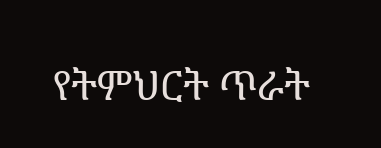የትምህርት ጥራት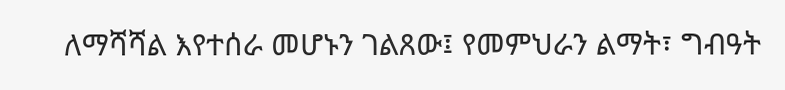ለማሻሻል እየተሰራ መሆኑን ገልጸው፤ የመምህራን ልማት፣ ግብዓት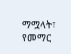ማሟላት፣ የመማር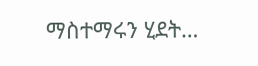ማስተማሩን ሂደት…